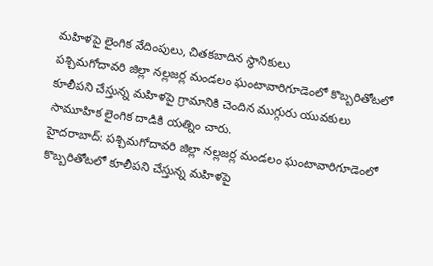మహిళపై లైంగిక వేదింపులు, చితకబాదిన స్థానికులు
పశ్చిమగోదావరి జిల్లా నల్లజర్ల మండలం ఘంటావారిగూడెంలో కొబ్బరితోటలో కూలీపని చేస్తున్న మహిళపై గ్రామానికి చెందిన ముగ్గురు యువకులు సామూహిక లైంగిక దాడికి యత్నిం చారు.
హైదరాబాద్: పశ్చిమగోదావరి జిల్లా నల్లజర్ల మండలం ఘంటావారిగూడెంలో కొబ్బరితోటలో కూలీపని చేస్తున్న మహిళపై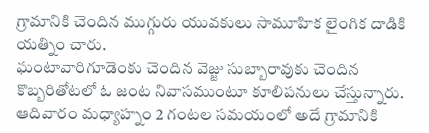గ్రామానికి చెందిన ముగ్గురు యువకులు సామూహిక లైంగిక దాడికి యత్నిం చారు.
ఘంటావారిగూడెంకు చెందిన వెజ్జు సుబ్బారావుకు చెందిన కొబ్బరితోటలో ఓ జంట నివాసముంటూ కూలిపనులు చేస్తున్నారు. ఆదివారం మధ్యాహ్నం 2 గంటల సమయంలో అదే గ్రామానికి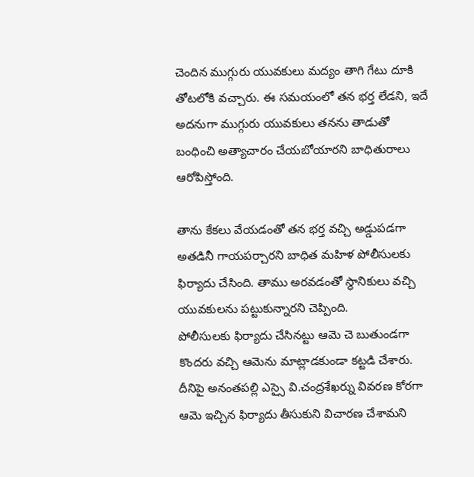చెందిన ముగ్గురు యువకులు మద్యం తాగి గేటు దూకి తోటలోకి వచ్చారు. ఈ సమయంలో తన భర్త లేడని, ఇదే అదనుగా ముగ్గురు యువకులు తనను తాడుతో బంధించి అత్యాచారం చేయబోయారని బాధితురాలు ఆరోపిస్తోంది.

తాను కేకలు వేయడంతో తన భర్త వచ్చి అడ్డుపడగా అతడినీ గాయపర్చారని బాధిత మహిళ పోలీసులకు ఫిర్యాదు చేసింది. తాము అరవడంతో స్థానికులు వచ్చి యువకులను పట్టుకున్నారని చెప్పింది.
పోలీసులకు ఫిర్యాదు చేసినట్టు ఆమె చె బుతుండగా కొందరు వచ్చి ఆమెను మాట్లాడకుండా కట్టడి చేశారు. దీనిపై అనంతపల్లి ఎస్సై వి.చంద్రశేఖర్ను వివరణ కోరగా ఆమె ఇచ్చిన ఫిర్యాదు తీసుకుని విచారణ చేశామని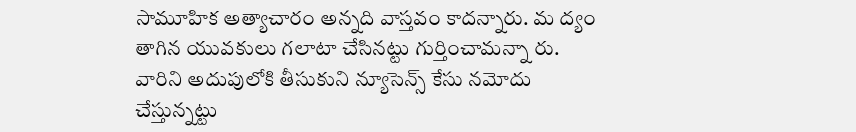సామూహిక అత్యాచారం అన్నది వాస్తవం కాదన్నారు. మ ద్యం తాగిన యువకులు గలాటా చేసినట్టు గుర్తించామన్నా రు.
వారిని అదుపులోకి తీసుకుని న్యూసెన్స్ కేసు నమోదు చేస్తున్నట్టు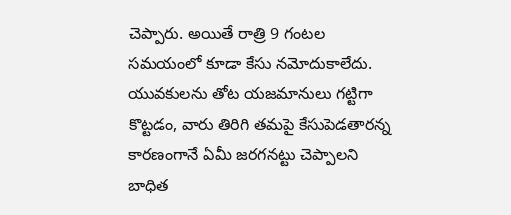చెప్పారు. అయితే రాత్రి 9 గంటల సమయంలో కూడా కేసు నమోదుకాలేదు. యువకులను తోట యజమానులు గట్టిగా కొట్టడం, వారు తిరిగి తమపై కేసుపెడతారన్న కారణంగానే ఏమీ జరగనట్టు చెప్పాలని బాధిత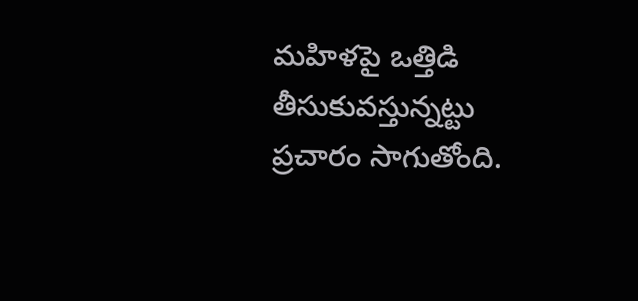మహిళపై ఒత్తిడి తీసుకువస్తున్నట్టు ప్రచారం సాగుతోంది.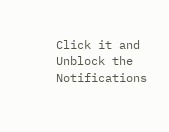Click it and Unblock the Notifications